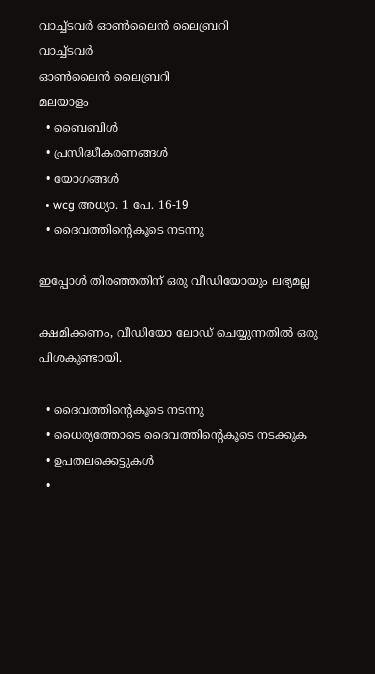വാച്ച്ടവര്‍ ഓണ്‍ലൈന്‍ ലൈബ്രറി
വാച്ച്ടവര്‍
ഓണ്‍ലൈന്‍ ലൈബ്രറി
മലയാളം
  • ബൈബിൾ
  • പ്രസിദ്ധീകരണങ്ങൾ
  • യോഗങ്ങൾ
  • wcg അധ്യാ. 1 പേ. 16-19
  • ദൈവത്തിന്റെകൂടെ നടന്നു

ഇപ്പോൾ തിരഞ്ഞതിന് ഒരു വീഡിയോയും ലഭ്യമല്ല

ക്ഷമിക്കണം, വീഡിയോ ലോഡ് ചെയ്യുന്നതിൽ ഒരു പിശകുണ്ടായി.

  • ദൈവത്തിന്റെകൂടെ നടന്നു
  • ധൈര്യത്തോടെ ദൈവത്തിന്റെകൂടെ നടക്കുക
  • ഉപതലക്കെട്ടുകള്‍
  •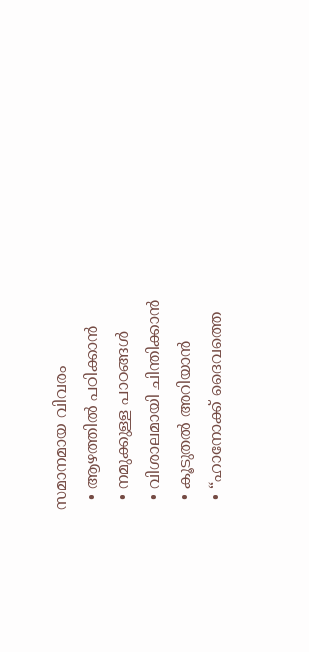സമാനമായ വിവരം
  • ആഴത്തിൽ പഠിക്കാൻ
  • നമുക്കുള്ള പാഠങ്ങൾ
  • വിശാലമായി ചിന്തിക്കാൻ
  • കൂടുതൽ അറിയാൻ
  • “ഹാനോക്ക്‌ ദൈവത്തെ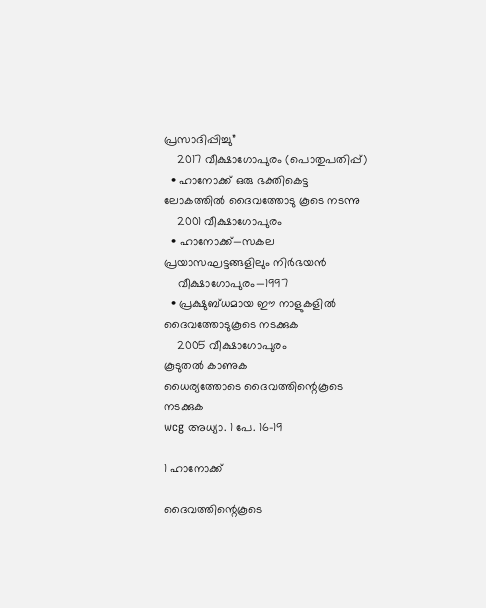പ്രസാദിപ്പിച്ചു”
    2017 വീക്ഷാഗോപുരം (പൊതുപതിപ്പ്‌)
  • ഹാനോക്ക്‌ ഒരു ഭക്തികെട്ട ലോകത്തിൽ ദൈവത്തോടു കൂടെ നടന്നു
    2001 വീക്ഷാഗോപുരം
  • ഹാനോക്ക്‌—സകല പ്രയാസഘട്ടങ്ങളിലും നിർഭയൻ
    വീക്ഷാഗോപുരം—1997
  • പ്രക്ഷുബ്ധമായ ഈ നാളുകളിൽ ദൈവത്തോടുകൂടെ നടക്കുക
    2005 വീക്ഷാഗോപുരം
കൂടുതൽ കാണുക
ധൈര്യത്തോടെ ദൈവത്തിന്റെകൂടെ നടക്കുക
wcg അധ്യാ. 1 പേ. 16-19

1 ഹാനോക്ക്‌

ദൈവത്തിന്റെകൂടെ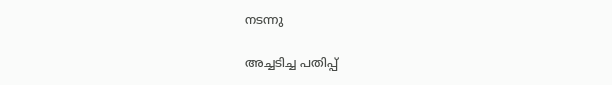നടന്നു

അച്ചടിച്ച പതിപ്പ്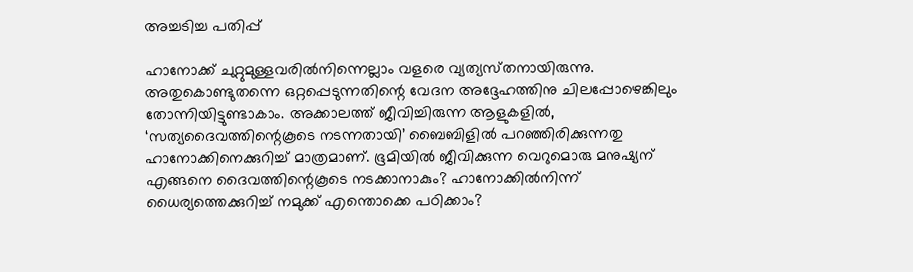അച്ചടിച്ച പതിപ്പ്

ഹാനോക്ക്‌ ചുറ്റുമുള്ളവരിൽനിന്നെല്ലാം വളരെ വ്യത്യസ്‌തനായിരുന്നു. അതുകൊണ്ടുതന്നെ ഒറ്റപ്പെടുന്നതിന്റെ വേദന അദ്ദേഹത്തിനു ചിലപ്പോഴെങ്കിലും തോന്നിയിട്ടുണ്ടാകാം. അക്കാലത്ത്‌ ജീവിച്ചിരുന്ന ആളുകളിൽ, ‘സത്യദൈവത്തിന്റെകൂടെ നടന്നതായി’ ബൈബിളിൽ പറഞ്ഞിരിക്കുന്നതു ഹാനോക്കിനെക്കുറിച്ച്‌ മാത്രമാണ്‌. ഭൂമിയിൽ ജീവിക്കുന്ന വെറുമൊരു മനുഷ്യന്‌ എങ്ങനെ ദൈവത്തിന്റെകൂടെ നടക്കാനാകും? ഹാനോക്കിൽനിന്ന്‌ ധൈര്യത്തെക്കുറിച്ച്‌ നമുക്ക്‌ എന്തൊക്കെ പഠിക്കാം?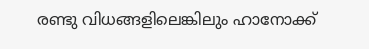രണ്ടു വിധങ്ങളിലെങ്കിലും ഹാനോക്ക്‌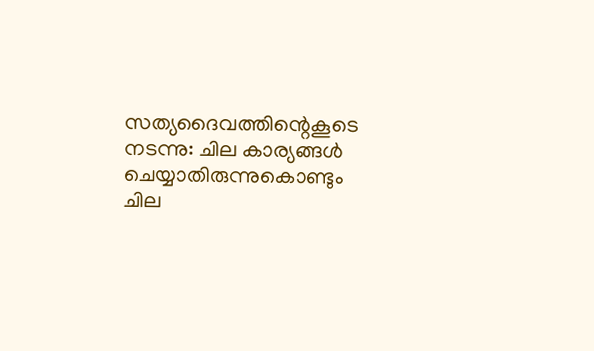സത്യദൈവത്തിന്റെകൂടെ നടന്നു: ചില കാര്യങ്ങൾ ചെയ്യാതിരുന്നുകൊണ്ടും ചില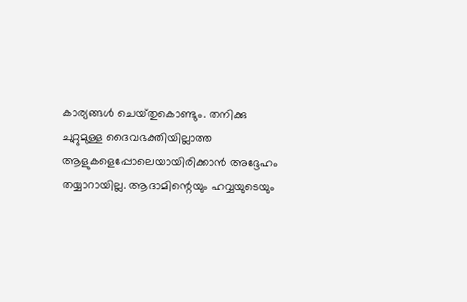കാര്യങ്ങൾ ചെയ്‌തുകൊണ്ടും. തനിക്കു ചുറ്റുമുള്ള ദൈവഭക്തിയില്ലാത്ത ആളുകളെപ്പോലെയായിരിക്കാൻ അദ്ദേഹം തയ്യാറായില്ല. ആദാമിന്റെയും ഹവ്വയുടെയും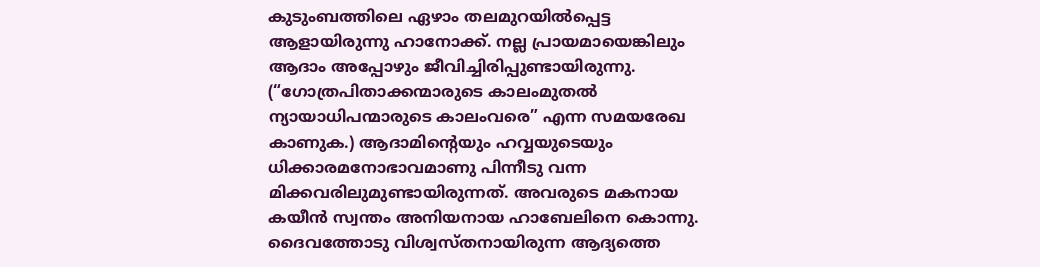കുടുംബത്തിലെ ഏഴാം തലമുറയിൽപ്പെട്ട ആളായിരുന്നു ഹാനോക്ക്‌. നല്ല പ്രായമായെങ്കിലും ആദാം അപ്പോഴും ജീവിച്ചിരിപ്പുണ്ടായിരുന്നു. (“ഗോത്രപിതാക്കന്മാരുടെ കാലംമുതൽ ന്യായാധിപന്മാരുടെ കാലംവരെ” എന്ന സമയരേഖ കാണുക.) ആദാമിന്റെയും ഹവ്വയുടെയും ധിക്കാരമനോഭാവമാണു പിന്നീടു വന്ന മിക്കവരിലുമുണ്ടായിരുന്നത്‌. അവരുടെ മകനായ കയീൻ സ്വന്തം അനിയനായ ഹാബേലിനെ കൊന്നു. ദൈവത്തോടു വിശ്വസ്‌തനായിരുന്ന ആദ്യത്തെ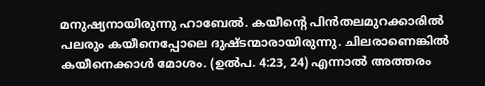മനുഷ്യനായിരുന്നു ഹാബേൽ. കയീന്റെ പിൻതലമുറക്കാരിൽ പലരും കയീനെപ്പോലെ ദുഷ്ടന്മാരായിരുന്നു. ചിലരാണെങ്കിൽ കയീനെക്കാൾ മോശം. (ഉൽപ. 4:23, 24) എന്നാൽ അത്തരം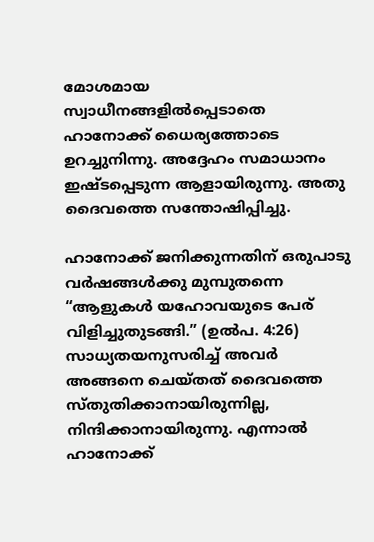മോശമായ സ്വാധീനങ്ങളിൽപ്പെടാതെ ഹാനോക്ക്‌ ധൈര്യത്തോടെ ഉറച്ചുനിന്നു. അദ്ദേഹം സമാധാനം ഇഷ്ടപ്പെടുന്ന ആളായിരുന്നു. അതു ദൈവത്തെ സന്തോഷിപ്പിച്ചു.

ഹാനോക്ക്‌ ജനിക്കുന്നതിന്‌ ഒരുപാടു വർഷങ്ങൾക്കു മുമ്പുതന്നെ “ആളുകൾ യഹോവയുടെ പേര്‌ വിളിച്ചുതുടങ്ങി.” (ഉൽപ. 4:26) സാധ്യതയനുസരിച്ച്‌ അവർ അങ്ങനെ ചെയ്‌തത്‌ ദൈവത്തെ സ്‌തുതിക്കാനായിരുന്നില്ല, നിന്ദിക്കാനായിരുന്നു. എന്നാൽ ഹാനോക്ക്‌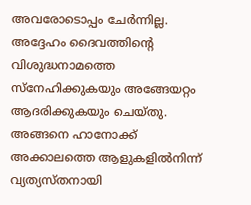അവരോടൊപ്പം ചേർന്നില്ല. അദ്ദേഹം ദൈവത്തിന്റെ വിശുദ്ധനാമത്തെ സ്‌നേഹിക്കുകയും അങ്ങേയറ്റം ആദരിക്കുകയും ചെയ്‌തു. അങ്ങനെ ഹാനോക്ക്‌ അക്കാലത്തെ ആളുകളിൽനിന്ന്‌ വ്യത്യസ്‌തനായി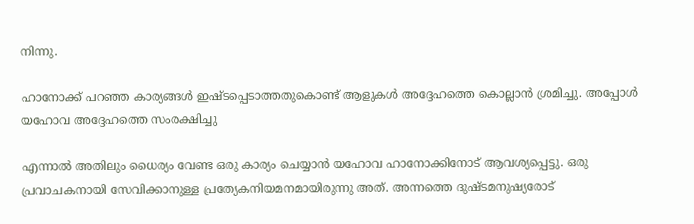നിന്നു.

ഹാനോക്ക്‌ പറഞ്ഞ കാര്യങ്ങൾ ഇഷ്ടപ്പെടാത്തതുകൊണ്ട്‌ ആളുകൾ അദ്ദേഹത്തെ കൊല്ലാൻ ശ്രമിച്ചു. അപ്പോൾ യഹോവ അദ്ദേഹത്തെ സംരക്ഷിച്ചു

എന്നാൽ അതിലും ധൈര്യം വേണ്ട ഒരു കാര്യം ചെയ്യാൻ യഹോവ ഹാനോക്കിനോട്‌ ആവശ്യപ്പെട്ടു. ഒരു പ്രവാചകനായി സേവിക്കാനുള്ള പ്രത്യേകനിയമനമായിരുന്നു അത്‌. അന്നത്തെ ദുഷ്ടമനുഷ്യരോട്‌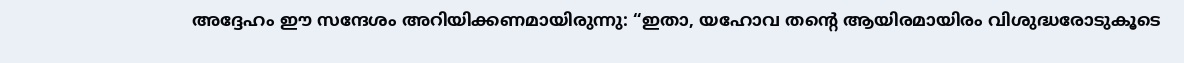അദ്ദേഹം ഈ സന്ദേശം അറിയിക്കണമായിരുന്നു: “ഇതാ, യഹോവ തന്റെ ആയിരമായിരം വിശുദ്ധരോടുകൂടെ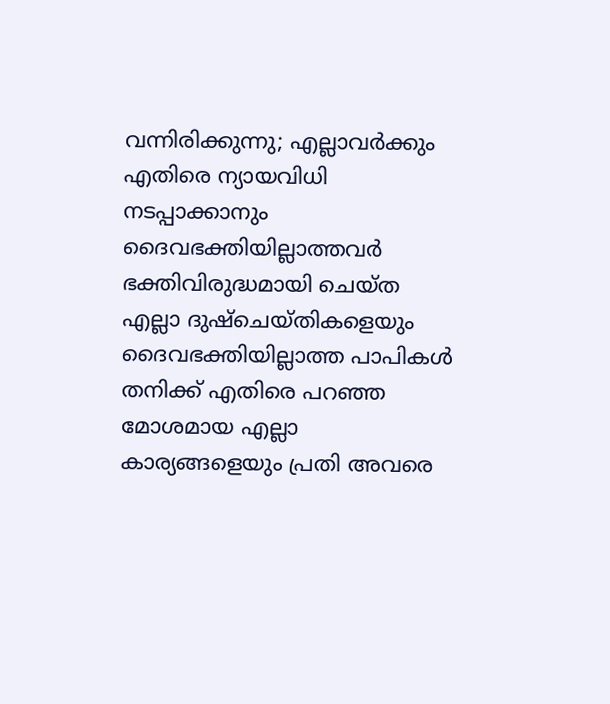വന്നിരിക്കുന്നു; എല്ലാവർക്കും എതിരെ ന്യായവിധി നടപ്പാക്കാനും ദൈവഭക്തിയില്ലാത്തവർ ഭക്തിവിരുദ്ധമായി ചെയ്‌ത എല്ലാ ദുഷ്‌ചെയ്‌തികളെയും ദൈവഭക്തിയില്ലാത്ത പാപികൾ തനിക്ക്‌ എതിരെ പറഞ്ഞ മോശമായ എല്ലാ കാര്യങ്ങളെയും പ്രതി അവരെ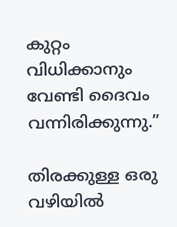കുറ്റം വിധിക്കാനും വേണ്ടി ദൈവം വന്നിരിക്കുന്നു.”

തിരക്കുള്ള ഒരു വഴിയിൽ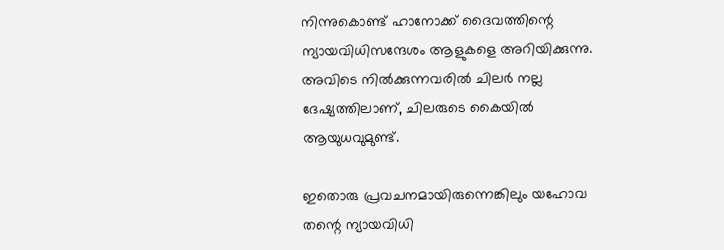നിന്നുകൊണ്ട്‌ ഹാനോക്ക്‌ ദൈവത്തിന്റെ ന്യായവിധിസന്ദേശം ആളുകളെ അറിയിക്കുന്നു. അവിടെ നിൽക്കുന്നവരിൽ ചിലർ നല്ല ദേഷ്യത്തിലാണ്‌, ചിലരുടെ കൈയിൽ ആയുധവുമുണ്ട്‌.

ഇതൊരു പ്രവചനമായിരുന്നെങ്കിലും യഹോവ തന്റെ ന്യായവിധി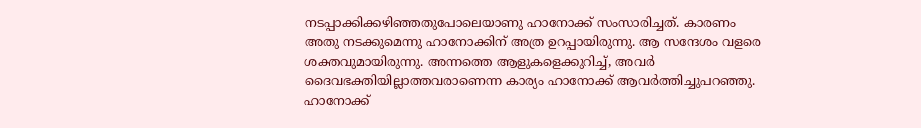നടപ്പാക്കിക്കഴിഞ്ഞതുപോലെയാണു ഹാനോക്ക്‌ സംസാരിച്ചത്‌. കാരണം അതു നടക്കുമെന്നു ഹാനോക്കിന്‌ അത്ര ഉറപ്പായിരുന്നു. ആ സന്ദേശം വളരെ ശക്തവുമായിരുന്നു. അന്നത്തെ ആളുകളെക്കുറിച്ച്‌, അവർ ദൈവഭക്തിയില്ലാത്തവരാണെന്ന കാര്യം ഹാനോക്ക്‌ ആവർത്തിച്ചുപറഞ്ഞു. ഹാനോക്ക്‌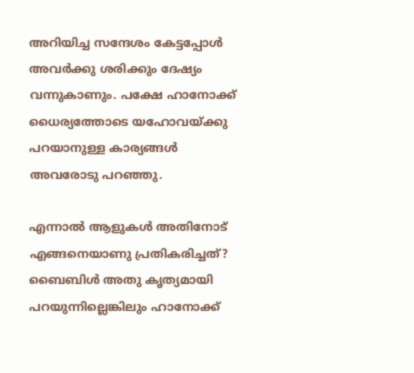അറിയിച്ച സന്ദേശം കേട്ടപ്പോൾ അവർക്കു ശരിക്കും ദേഷ്യം വന്നുകാണും. പക്ഷേ ഹാനോക്ക്‌ ധൈര്യത്തോടെ യഹോവയ്‌ക്കു പറയാനുള്ള കാര്യങ്ങൾ അവരോടു പറഞ്ഞു.

എന്നാൽ ആളുകൾ അതിനോട്‌ എങ്ങനെയാണു പ്രതികരിച്ചത്‌? ബൈബിൾ അതു കൃത്യമായി പറയുന്നില്ലെങ്കിലും ഹാനോക്ക്‌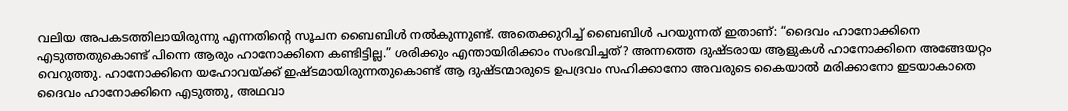വലിയ അപകടത്തിലായിരുന്നു എന്നതിന്റെ സൂചന ബൈബിൾ നൽകുന്നുണ്ട്‌. അതെക്കുറിച്ച്‌ ബൈബിൾ പറയുന്നത്‌ ഇതാണ്‌: “ദൈവം ഹാനോക്കിനെ എടുത്തതുകൊണ്ട്‌ പിന്നെ ആരും ഹാനോക്കിനെ കണ്ടിട്ടില്ല.” ശരിക്കും എന്തായിരിക്കാം സംഭവിച്ചത്‌? അന്നത്തെ ദുഷ്ടരായ ആളുകൾ ഹാനോക്കിനെ അങ്ങേയറ്റം വെറുത്തു. ഹാനോക്കിനെ യഹോവയ്‌ക്ക്‌ ഇഷ്ടമായിരുന്നതുകൊണ്ട്‌ ആ ദുഷ്ടന്മാരുടെ ഉപദ്രവം സഹിക്കാനോ അവരുടെ കൈയാൽ മരിക്കാനോ ഇടയാകാതെ ദൈവം ഹാനോക്കിനെ എടുത്തു, അഥവാ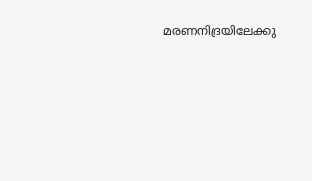മരണനിദ്രയിലേക്കു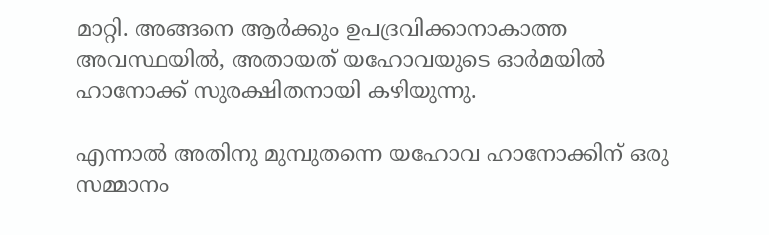മാറ്റി. അങ്ങനെ ആർക്കും ഉപദ്രവിക്കാനാകാത്ത അവസ്ഥയിൽ, അതായത്‌ യഹോവയുടെ ഓർമയിൽ ഹാനോക്ക്‌ സുരക്ഷിതനായി കഴിയുന്നു.

എന്നാൽ അതിനു മുമ്പുതന്നെ യഹോവ ഹാനോക്കിന്‌ ഒരു സമ്മാനം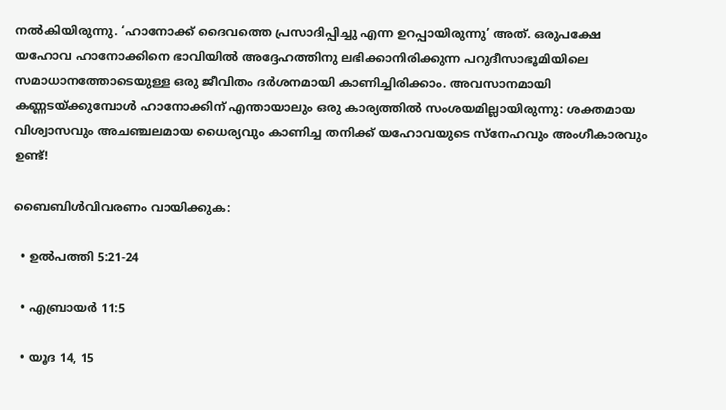നൽകിയിരുന്നു. ‘ഹാനോക്ക്‌ ദൈവത്തെ പ്രസാദിപ്പിച്ചു എന്ന ഉറപ്പായിരുന്നു’ അത്‌. ഒരുപക്ഷേ യഹോവ ഹാനോക്കിനെ ഭാവിയിൽ അദ്ദേഹത്തിനു ലഭിക്കാനിരിക്കുന്ന പറുദീസാഭൂമിയിലെ സമാധാനത്തോടെയുള്ള ഒരു ജീവിതം ദർശനമായി കാണിച്ചിരിക്കാം. അവസാനമായി കണ്ണടയ്‌ക്കുമ്പോൾ ഹാനോക്കിന്‌ എന്തായാലും ഒരു കാര്യത്തിൽ സംശയമില്ലായിരുന്നു: ശക്തമായ വിശ്വാസവും അചഞ്ചലമായ ധൈര്യവും കാണിച്ച തനിക്ക്‌ യഹോവയുടെ സ്‌നേഹവും അംഗീകാരവും ഉണ്ട്‌!

ബൈബിൾവിവരണം വായിക്കുക:

  • ഉൽപത്തി 5:21-24

  • എബ്രായർ 11:5

  • യൂദ 14, 15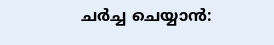ചർച്ച ചെയ്യാൻ: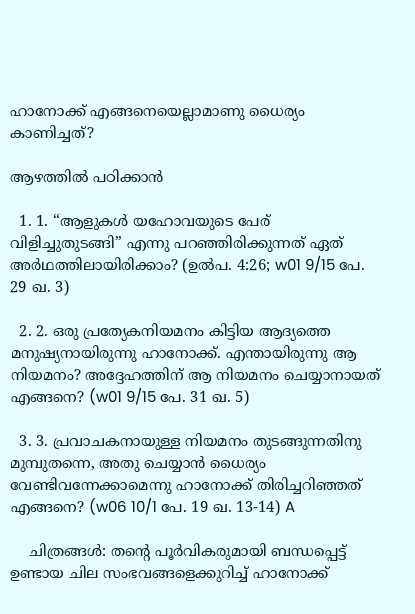ഹാനോക്ക്‌ എങ്ങനെയെല്ലാമാണു ധൈര്യം കാണിച്ചത്‌?

ആഴത്തിൽ പഠിക്കാൻ

  1. 1. “ആളുകൾ യഹോവയുടെ പേര്‌ വിളിച്ചുതുടങ്ങി” എന്നു പറഞ്ഞിരിക്കുന്നത്‌ ഏത്‌ അർഥത്തിലായിരിക്കാം? (ഉൽപ. 4:26; w01 9/15 പേ. 29 ഖ. 3)

  2. 2. ഒരു പ്രത്യേകനിയമനം കിട്ടിയ ആദ്യത്തെ മനുഷ്യനായിരുന്നു ഹാനോക്ക്‌. എന്തായിരുന്നു ആ നിയമനം? അദ്ദേഹത്തിന്‌ ആ നിയമനം ചെയ്യാനായത്‌ എങ്ങനെ? (w01 9/15 പേ. 31 ഖ. 5)

  3. 3. പ്രവാചകനായുള്ള നിയമനം തുടങ്ങുന്നതിനു മുമ്പുതന്നെ, അതു ചെയ്യാൻ ധൈര്യം വേണ്ടിവന്നേക്കാമെന്നു ഹാനോക്ക്‌ തിരിച്ചറിഞ്ഞത്‌ എങ്ങനെ? (w06 10/1 പേ. 19 ഖ. 13-14) A

    ചിത്രങ്ങൾ: തന്റെ പൂർവികരുമായി ബന്ധപ്പെട്ട്‌ ഉണ്ടായ ചില സംഭവങ്ങളെക്കുറിച്ച്‌ ഹാനോക്ക്‌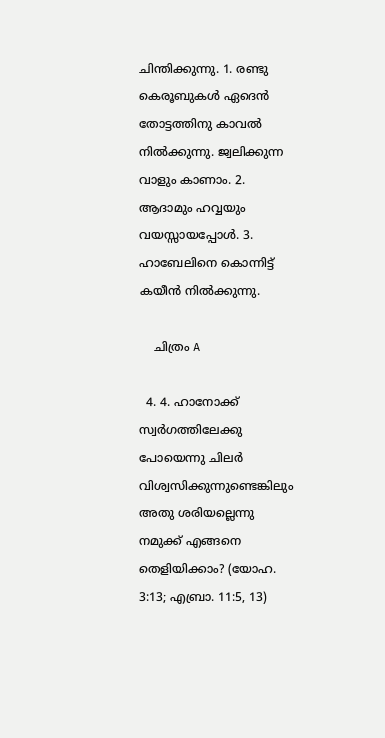ചിന്തിക്കുന്നു. 1. രണ്ടു കെരൂബുകൾ ഏദെൻ തോട്ടത്തിനു കാവൽ നിൽക്കുന്നു. ജ്വലിക്കുന്ന വാളും കാണാം. 2. ആദാമും ഹവ്വയും വയസ്സായപ്പോൾ. 3. ഹാബേലിനെ കൊന്നിട്ട്‌ കയീൻ നിൽക്കുന്നു.

    ചിത്രം A

  4. 4. ഹാനോക്ക്‌ സ്വർഗത്തിലേക്കു പോയെന്നു ചിലർ വിശ്വസിക്കുന്നുണ്ടെങ്കിലും അതു ശരിയല്ലെന്നു നമുക്ക്‌ എങ്ങനെ തെളിയിക്കാം? (യോഹ. 3:13; എബ്രാ. 11:5, 13)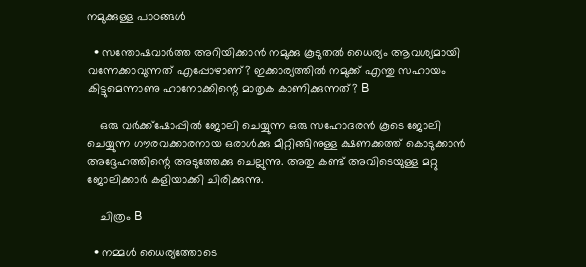നമുക്കുള്ള പാഠങ്ങൾ

  • സന്തോഷവാർത്ത അറിയിക്കാൻ നമുക്കു കൂടുതൽ ധൈര്യം ആവശ്യമായി വന്നേക്കാവുന്നത്‌ എപ്പോഴാണ്‌? ഇക്കാര്യത്തിൽ നമുക്ക്‌ എന്തു സഹായം കിട്ടുമെന്നാണു ഹാനോക്കിന്റെ മാതൃക കാണിക്കുന്നത്‌? B

    ഒരു വർക്ക്‌ഷോപ്പിൽ ജോലി ചെയ്യുന്ന ഒരു സഹോദരൻ കൂടെ ജോലി ചെയ്യുന്ന ഗൗരവക്കാരനായ ഒരാൾക്കു മീറ്റിങ്ങിനുള്ള ക്ഷണക്കത്ത്‌ കൊടുക്കാൻ അദ്ദേഹത്തിന്റെ അടുത്തേക്കു ചെല്ലുന്നു. അതു കണ്ട്‌ അവിടെയുള്ള മറ്റു ജോലിക്കാർ കളിയാക്കി ചിരിക്കുന്നു.

    ചിത്രം B

  • നമ്മൾ ധൈര്യത്തോടെ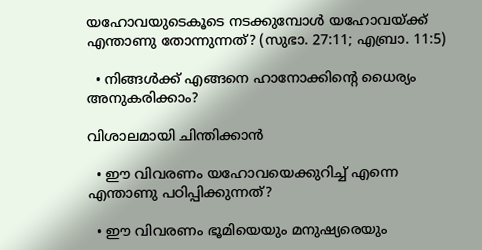യഹോവയുടെകൂടെ നടക്കുമ്പോൾ യഹോവയ്‌ക്ക്‌ എന്താണു തോന്നുന്നത്‌? (സുഭാ. 27:11; എബ്രാ. 11:5)

  • നിങ്ങൾക്ക്‌ എങ്ങനെ ഹാനോക്കിന്റെ ധൈര്യം അനുകരിക്കാം?

വിശാലമായി ചിന്തിക്കാൻ

  • ഈ വിവരണം യഹോവയെക്കുറിച്ച്‌ എന്നെ എന്താണു പഠിപ്പിക്കുന്നത്‌?

  • ഈ വിവരണം ഭൂമിയെയും മനുഷ്യരെയും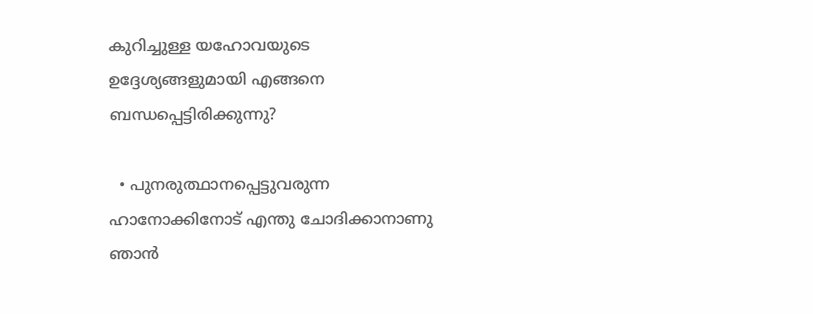കുറിച്ചുള്ള യഹോവയുടെ ഉദ്ദേശ്യങ്ങളുമായി എങ്ങനെ ബന്ധപ്പെട്ടിരിക്കുന്നു?

  • പുനരുത്ഥാനപ്പെട്ടുവരുന്ന ഹാനോക്കിനോട്‌ എന്തു ചോദിക്കാനാണു ഞാൻ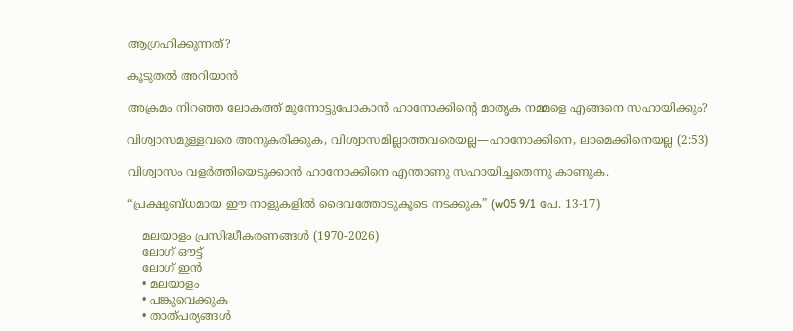ആഗ്രഹിക്കുന്നത്‌?

കൂടുതൽ അറിയാൻ

അക്രമം നിറഞ്ഞ ലോകത്ത്‌ മുന്നോട്ടുപോകാൻ ഹാനോക്കിന്റെ മാതൃക നമ്മളെ എങ്ങനെ സഹായിക്കും?

വിശ്വാസമുള്ളവരെ അനുകരിക്കുക, വിശ്വാസമില്ലാത്തവരെയല്ല—ഹാനോക്കിനെ, ലാമെക്കിനെയല്ല (2:53)

വിശ്വാസം വളർത്തിയെടുക്കാൻ ഹാനോക്കിനെ എന്താണു സഹായിച്ചതെന്നു കാണുക.

“പ്രക്ഷുബ്ധമായ ഈ നാളുകളിൽ ദൈവത്തോടുകൂടെ നടക്കുക” (w05 9/1 പേ. 13-17)

    മലയാളം പ്രസിദ്ധീകരണങ്ങൾ (1970-2026)
    ലോഗ് ഔട്ട്
    ലോഗ് ഇൻ
    • മലയാളം
    • പങ്കുവെക്കുക
    • താത്പര്യങ്ങൾ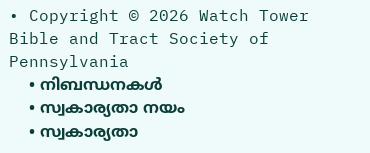• Copyright © 2026 Watch Tower Bible and Tract Society of Pennsylvania
    • നിബന്ധനകള്‍
    • സ്വകാര്യതാ നയം
    • സ്വകാര്യതാ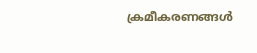ക്രമീകരണങ്ങൾ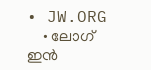• JW.ORG
    • ലോഗ് ഇൻ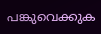പങ്കുവെക്കുക